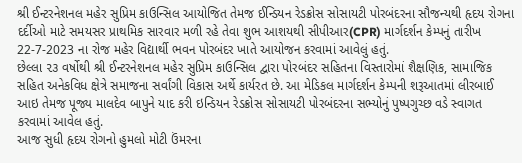શ્રી ઈન્ટરનેશનલ મહેર સુપ્રિમ કાઉન્સિલ આયોજિત તેમજ ઈન્ડિયન રેડક્રોસ સોસાયટી પોરબંદરના સૌજન્યથી હૃદય રોગના દર્દીઓ માટે સમયસર પ્રાથમિક સારવાર મળી રહે તેવા શુભ આશયથી સીપીઆર(CPR) માર્ગદર્શન કેમ્પનું તારીખ 22-7-2023 ના રોજ મહેર વિદ્યાર્થી ભવન પોરબંદર ખાતે આયોજન કરવામાં આવેલું હતું.
છેલ્લા ૨૩ વર્ષોથી શ્રી ઈન્ટરનેશનલ મહેર સુપ્રિમ કાઉન્સિલ દ્વારા પોરબંદર સહિતના વિસ્તારોમાં શૈક્ષણિક, સામાજિક સહિત અનેકવિધ ક્ષેત્રે સમાજના સર્વાંગી વિકાસ અર્થે કાર્યરત છે. આ મેડિકલ માર્ગદર્શન કેમ્પની શરૂઆતમાં લીરબાઈ આઇ તેમજ પૂજ્ય માલદેવ બાપુને યાદ કરી ઇન્ડિયન રેડક્રોસ સોસાયટી પોરબંદરના સભ્યોનું પુષ્પગુચ્છ વડે સ્વાગત કરવામાં આવેલ હતું.
આજ સુધી હૃદય રોગનો હુમલો મોટી ઉંમરના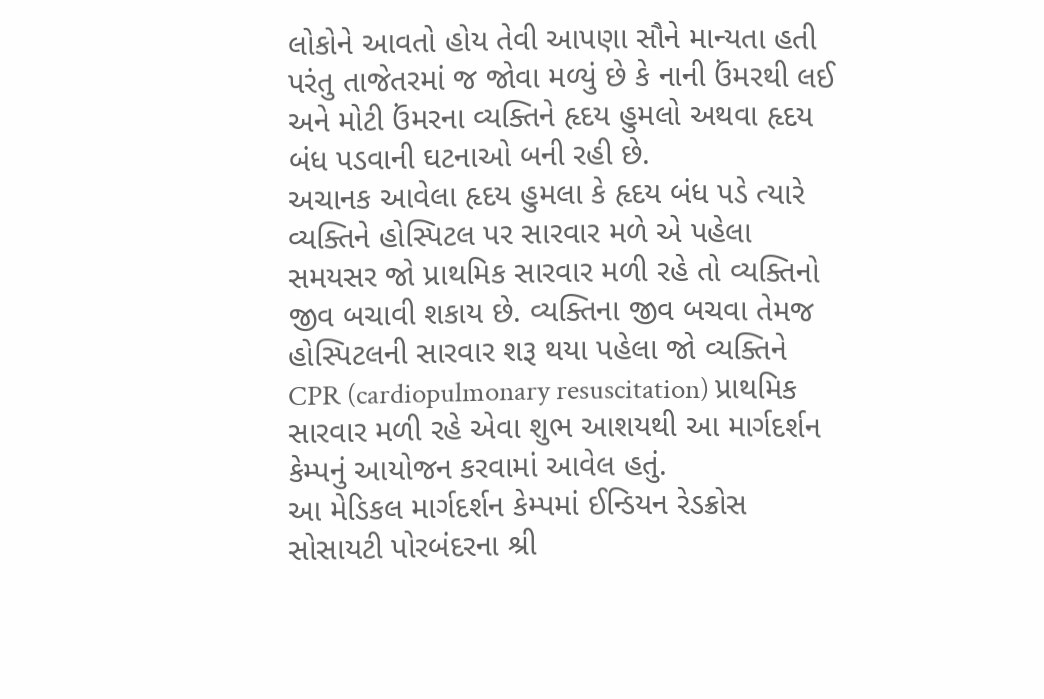લોકોને આવતો હોય તેવી આપણા સૌને માન્યતા હતી પરંતુ તાજેતરમાં જ જોવા મળ્યું છે કે નાની ઉંમરથી લઈ અને મોટી ઉંમરના વ્યક્તિને હૃદય હુમલો અથવા હૃદય બંધ પડવાની ઘટનાઓ બની રહી છે.
અચાનક આવેલા હૃદય હુમલા કે હૃદય બંધ પડે ત્યારે વ્યક્તિને હોસ્પિટલ પર સારવાર મળે એ પહેલા સમયસર જો પ્રાથમિક સારવાર મળી રહે તો વ્યક્તિનો જીવ બચાવી શકાય છે. વ્યક્તિના જીવ બચવા તેમજ હોસ્પિટલની સારવાર શરૂ થયા પહેલા જો વ્યક્તિને CPR (cardiopulmonary resuscitation) પ્રાથમિક સારવાર મળી રહે એવા શુભ આશયથી આ માર્ગદર્શન કેમ્પનું આયોજન કરવામાં આવેલ હતું.
આ મેડિકલ માર્ગદર્શન કેમ્પમાં ઈન્ડિયન રેડક્રોસ સોસાયટી પોરબંદરના શ્રી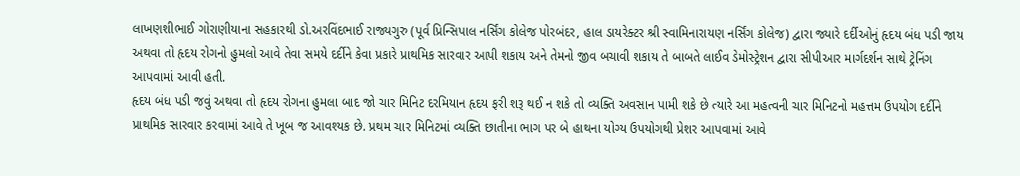લાખણશીભાઈ ગોરાણીયાના સહકારથી ડો.અરવિંદભાઈ રાજ્યગુરુ (પૂર્વ પ્રિન્સિપાલ નર્સિંગ કોલેજ પોરબંદર, હાલ ડાયરેક્ટર શ્રી સ્વામિનારાયણ નર્સિંગ કોલેજ) દ્વારા જ્યારે દર્દીઓનું હૃદય બંધ પડી જાય અથવા તો હૃદય રોગનો હુમલો આવે તેવા સમયે દર્દીને કેવા પ્રકારે પ્રાથમિક સારવાર આપી શકાય અને તેમનો જીવ બચાવી શકાય તે બાબતે લાઈવ ડેમોસ્ટ્રેશન દ્વારા સીપીઆર માર્ગદર્શન સાથે ટ્રેનિંગ આપવામાં આવી હતી.
હૃદય બંધ પડી જવું અથવા તો હૃદય રોગના હુમલા બાદ જો ચાર મિનિટ દરમિયાન હૃદય ફરી શરૂ થઈ ન શકે તો વ્યક્તિ અવસાન પામી શકે છે ત્યારે આ મહત્વની ચાર મિનિટનો મહત્તમ ઉપયોગ દર્દીને પ્રાથમિક સારવાર કરવામાં આવે તે ખૂબ જ આવશ્યક છે. પ્રથમ ચાર મિનિટમાં વ્યક્તિ છાતીના ભાગ પર બે હાથના યોગ્ય ઉપયોગથી પ્રેશર આપવામાં આવે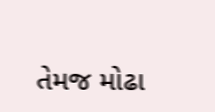તેમજ મોઢા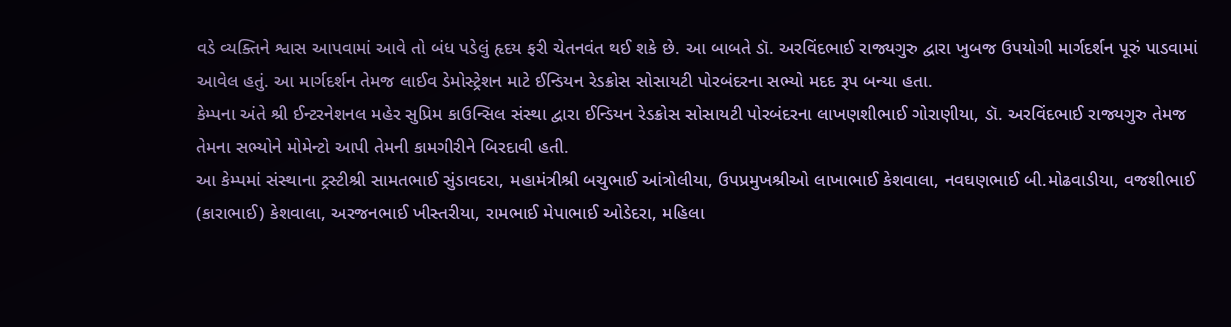વડે વ્યક્તિને શ્વાસ આપવામાં આવે તો બંધ પડેલું હૃદય ફરી ચેતનવંત થઈ શકે છે. આ બાબતે ડૉ. અરવિંદભાઈ રાજ્યગુરુ દ્વારા ખુબજ ઉપયોગી માર્ગદર્શન પૂરું પાડવામાં આવેલ હતું. આ માર્ગદર્શન તેમજ લાઈવ ડેમોસ્ટ્રેશન માટે ઈન્ડિયન રેડક્રોસ સોસાયટી પોરબંદરના સભ્યો મદદ રૂપ બન્યા હતા.
કેમ્પના અંતે શ્રી ઈન્ટરનેશનલ મહેર સુપ્રિમ કાઉન્સિલ સંસ્થા દ્વારા ઈન્ડિયન રેડક્રોસ સોસાયટી પોરબંદરના લાખણશીભાઈ ગોરાણીયા, ડૉ. અરવિંદભાઈ રાજ્યગુરુ તેમજ તેમના સભ્યોને મોમેન્ટો આપી તેમની કામગીરીને બિરદાવી હતી.
આ કેમ્પમાં સંસ્થાના ટ્રસ્ટીશ્રી સામતભાઈ સુંડાવદરા, મહામંત્રીશ્રી બચુભાઈ આંત્રોલીયા, ઉપપ્રમુખશ્રીઓ લાખાભાઈ કેશવાલા, નવઘણભાઈ બી.મોઢવાડીયા, વજશીભાઈ (કારાભાઈ) કેશવાલા, અરજનભાઈ ખીસ્તરીયા, રામભાઈ મેપાભાઈ ઓડેદરા, મહિલા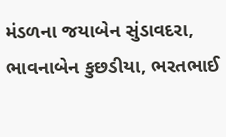મંડળના જયાબેન સુંડાવદરા, ભાવનાબેન કુછડીયા, ભરતભાઈ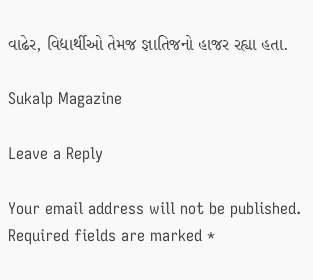વાઢેર, વિદ્યાર્થીઓ તેમજ જ્ઞાતિજનો હાજર રહ્યા હતા.

Sukalp Magazine

Leave a Reply

Your email address will not be published. Required fields are marked *